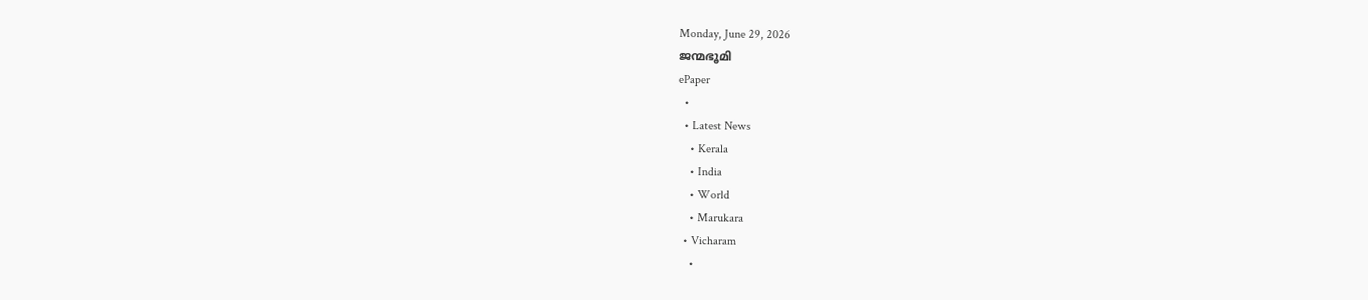Monday, June 29, 2026
ജന്മഭൂമി
ePaper
  •
  • Latest News
    • Kerala
    • India
    • World
    • Marukara
  • Vicharam
    •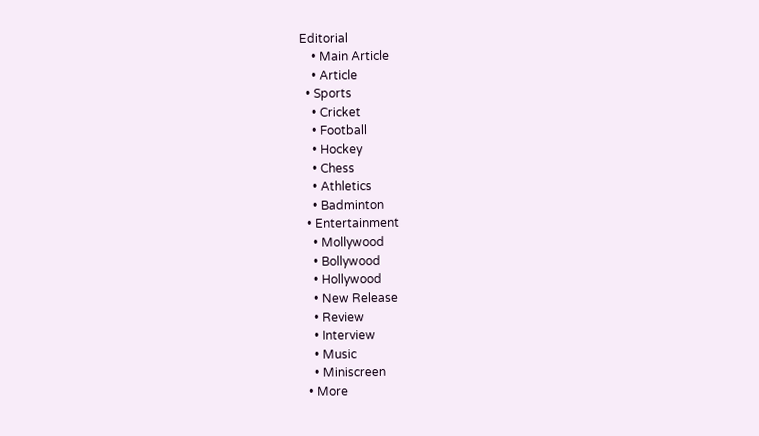Editorial
    • Main Article
    • Article
  • Sports
    • Cricket
    • Football
    • Hockey
    • Chess
    • Athletics
    • Badminton
  • Entertainment
    • Mollywood
    • Bollywood
    • Hollywood
    • New Release
    • Review
    • Interview
    • Music
    • Miniscreen
  • More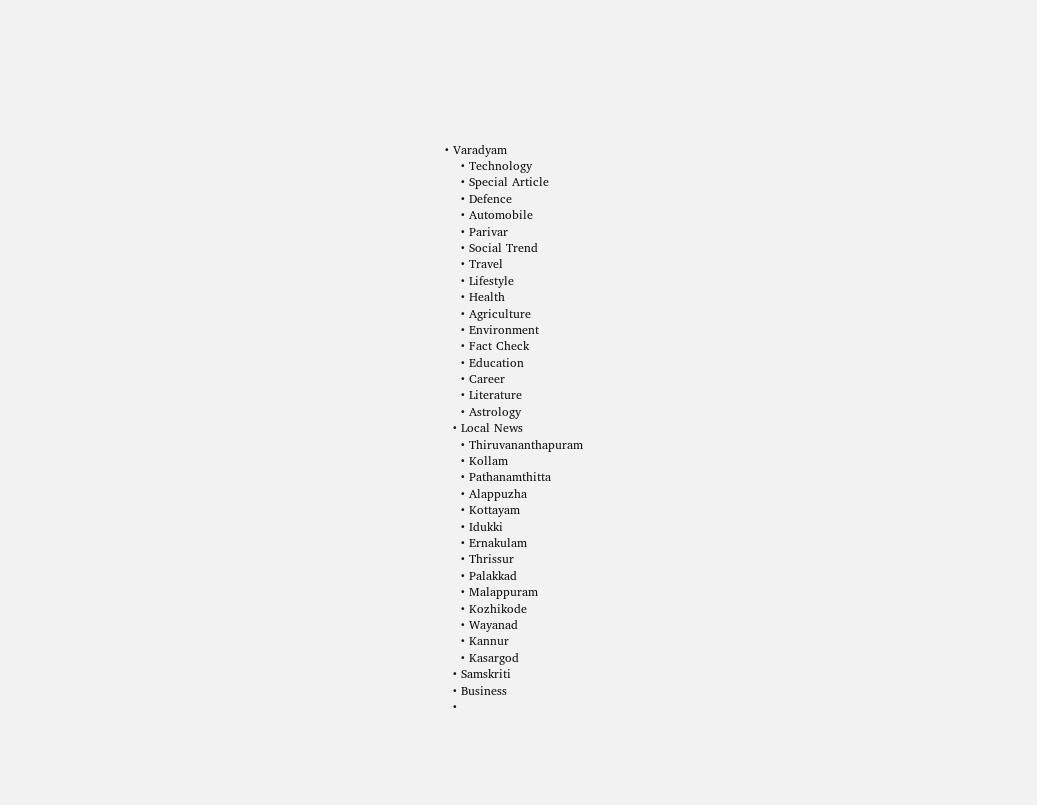• Varadyam
    • Technology
    • Special Article
    • Defence
    • Automobile
    • Parivar
    • Social Trend
    • Travel
    • Lifestyle
    • Health
    • Agriculture
    • Environment
    • Fact Check
    • Education
    • Career
    • Literature
    • Astrology
  • Local News
    • Thiruvananthapuram
    • Kollam
    • Pathanamthitta
    • Alappuzha
    • Kottayam
    • Idukki
    • Ernakulam
    • Thrissur
    • Palakkad
    • Malappuram
    • Kozhikode
    • Wayanad
    • Kannur
    • Kasargod
  • Samskriti
  • Business
  •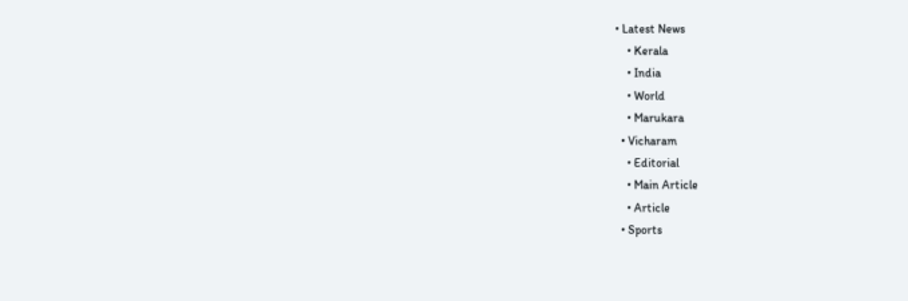• Latest News
    • Kerala
    • India
    • World
    • Marukara
  • Vicharam
    • Editorial
    • Main Article
    • Article
  • Sports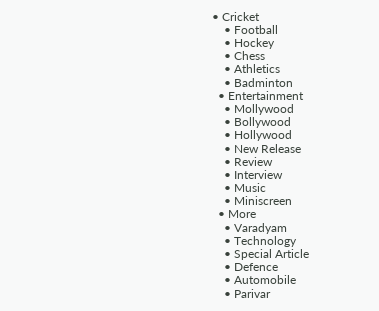• Cricket
    • Football
    • Hockey
    • Chess
    • Athletics
    • Badminton
  • Entertainment
    • Mollywood
    • Bollywood
    • Hollywood
    • New Release
    • Review
    • Interview
    • Music
    • Miniscreen
  • More
    • Varadyam
    • Technology
    • Special Article
    • Defence
    • Automobile
    • Parivar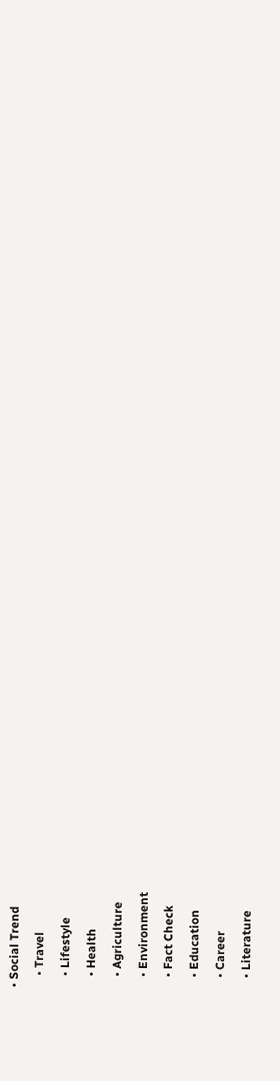• Social Trend
    • Travel
    • Lifestyle
    • Health
    • Agriculture
    • Environment
    • Fact Check
    • Education
    • Career
    • Literature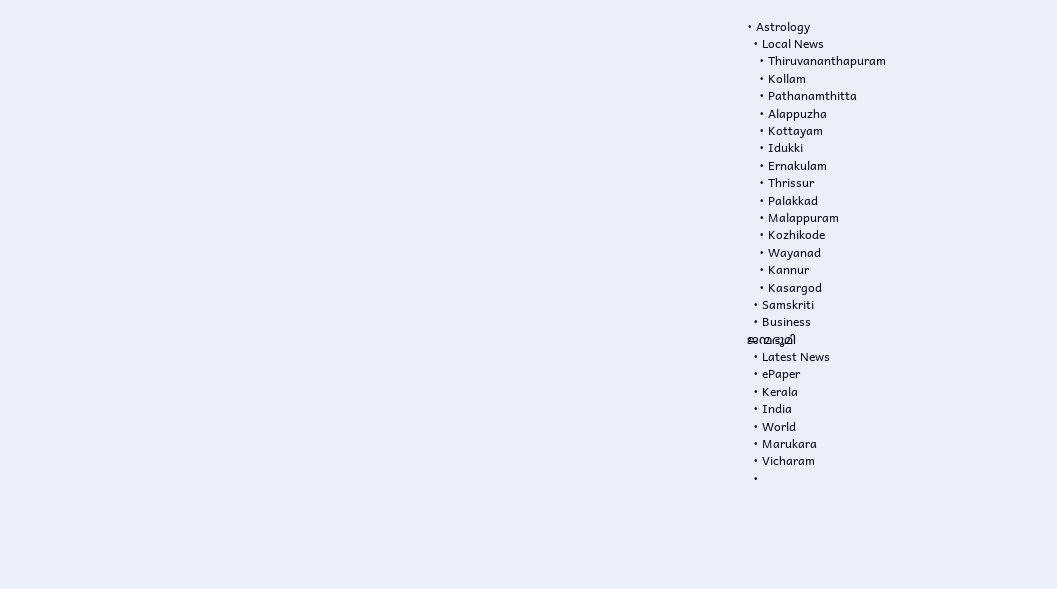• Astrology
  • Local News
    • Thiruvananthapuram
    • Kollam
    • Pathanamthitta
    • Alappuzha
    • Kottayam
    • Idukki
    • Ernakulam
    • Thrissur
    • Palakkad
    • Malappuram
    • Kozhikode
    • Wayanad
    • Kannur
    • Kasargod
  • Samskriti
  • Business
ജന്മഭൂമി
  • Latest News
  • ePaper
  • Kerala
  • India
  • World
  • Marukara
  • Vicharam
  •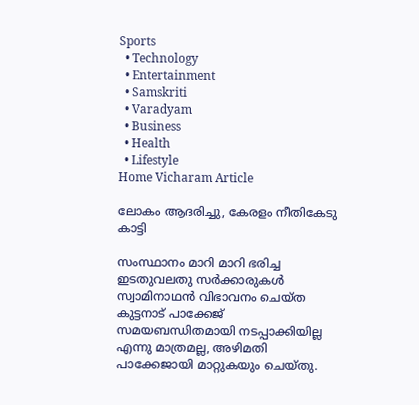Sports
  • Technology
  • Entertainment
  • Samskriti
  • Varadyam
  • Business
  • Health
  • Lifestyle
Home Vicharam Article

ലോകം ആദരിച്ചു, കേരളം നീതികേടു കാട്ടി

സംസ്ഥാനം മാറി മാറി ഭരിച്ച ഇടതുവലതു സര്‍ക്കാരുകള്‍ സ്വാമിനാഥന്‍ വിഭാവനം ചെയ്ത കുട്ടനാട് പാക്കേജ് സമയബന്ധിതമായി നടപ്പാക്കിയില്ല എന്നു മാത്രമല്ല, അഴിമതി പാക്കേജായി മാറ്റുകയും ചെയ്തു.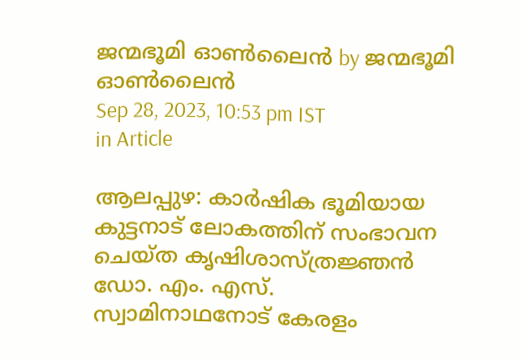ജന്മഭൂമി ഓണ്‍ലൈന്‍ by ജന്മഭൂമി ഓണ്‍ലൈന്‍
Sep 28, 2023, 10:53 pm IST
in Article

ആലപ്പുഴ: കാര്‍ഷിക ഭൂമിയായ കുട്ടനാട് ലോകത്തിന് സംഭാവന ചെയ്ത കൃഷിശാസ്ത്രജ്ഞന്‍ ഡോ. എം. എസ്. സ്വാമിനാഥനോട് കേരളം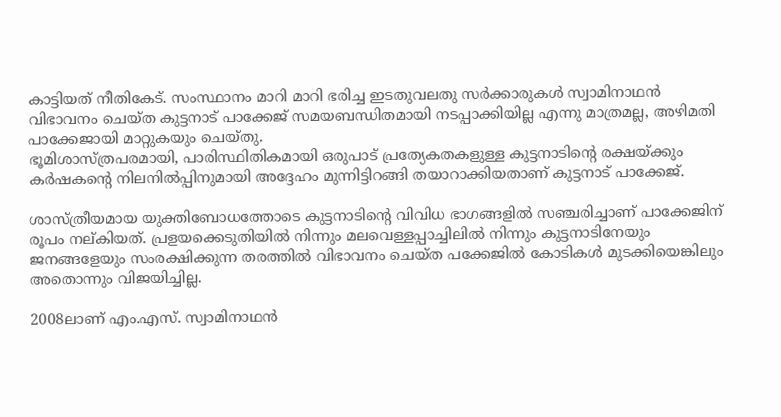കാട്ടിയത് നീതികേട്. സംസ്ഥാനം മാറി മാറി ഭരിച്ച ഇടതുവലതു സര്‍ക്കാരുകള്‍ സ്വാമിനാഥന്‍ വിഭാവനം ചെയ്ത കുട്ടനാട് പാക്കേജ് സമയബന്ധിതമായി നടപ്പാക്കിയില്ല എന്നു മാത്രമല്ല, അഴിമതി പാക്കേജായി മാറ്റുകയും ചെയ്തു.
ഭൂമിശാസ്ത്രപരമായി, പാരിസ്ഥിതികമായി ഒരുപാട് പ്രത്യേകതകളുള്ള കുട്ടനാടിന്റെ രക്ഷയ്‌ക്കും കര്‍ഷകന്റെ നിലനില്‍പ്പിനുമായി അദ്ദേഹം മുന്നിട്ടിറങ്ങി തയാറാക്കിയതാണ് കുട്ടനാട് പാക്കേജ്.

ശാസ്ത്രീയമായ യുക്തിബോധത്തോടെ കുട്ടനാടിന്റെ വിവിധ ഭാഗങ്ങളില്‍ സഞ്ചരിച്ചാണ് പാക്കേജിന് രൂപം നല്കിയത്. പ്രളയക്കെടുതിയില്‍ നിന്നും മലവെള്ളപ്പാച്ചിലില്‍ നിന്നും കുട്ടനാടിനേയും ജനങ്ങളേയും സംരക്ഷിക്കുന്ന തരത്തില്‍ വിഭാവനം ചെയ്ത പക്കേജില്‍ കോടികള്‍ മുടക്കിയെങ്കിലും അതൊന്നും വിജയിച്ചില്ല.

2008ലാണ് എം.എസ്. സ്വാമിനാഥന്‍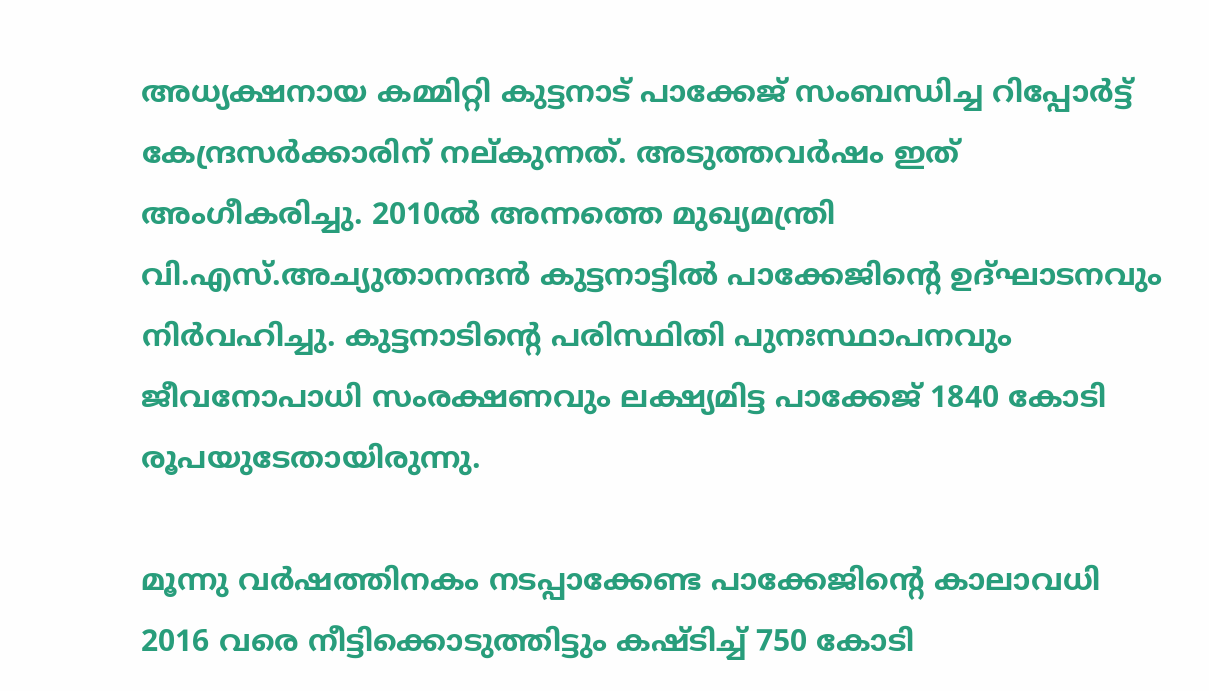അധ്യക്ഷനായ കമ്മിറ്റി കുട്ടനാട് പാക്കേജ് സംബന്ധിച്ച റിപ്പോര്‍ട്ട് കേന്ദ്രസര്‍ക്കാരിന് നല്കുന്നത്. അടുത്തവര്‍ഷം ഇത് അംഗീകരിച്ചു. 2010ല്‍ അന്നത്തെ മുഖ്യമന്ത്രി വി.എസ്.അച്യുതാനന്ദന്‍ കുട്ടനാട്ടില്‍ പാക്കേജിന്റെ ഉദ്ഘാടനവും നിര്‍വഹിച്ചു. കുട്ടനാടിന്റെ പരിസ്ഥിതി പുനഃസ്ഥാപനവും ജീവനോപാധി സംരക്ഷണവും ലക്ഷ്യമിട്ട പാക്കേജ് 1840 കോടി രൂപയുടേതായിരുന്നു.

മൂന്നു വര്‍ഷത്തിനകം നടപ്പാക്കേണ്ട പാക്കേജിന്റെ കാലാവധി 2016 വരെ നീട്ടിക്കൊടുത്തിട്ടും കഷ്ടിച്ച് 750 കോടി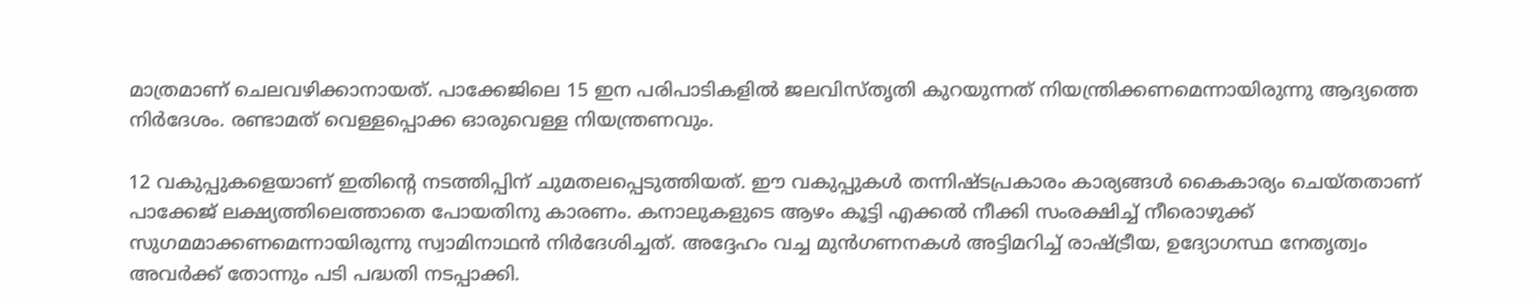മാത്രമാണ് ചെലവഴിക്കാനായത്. പാക്കേജിലെ 15 ഇന പരിപാടികളില്‍ ജലവിസ്തൃതി കുറയുന്നത് നിയന്ത്രിക്കണമെന്നായിരുന്നു ആദ്യത്തെ നിര്‍ദേശം. രണ്ടാമത് വെള്ളപ്പൊക്ക ഓരുവെള്ള നിയന്ത്രണവും.

12 വകുപ്പുകളെയാണ് ഇതിന്റെ നടത്തിപ്പിന് ചുമതലപ്പെടുത്തിയത്. ഈ വകുപ്പുകള്‍ തന്നിഷ്ടപ്രകാരം കാര്യങ്ങള്‍ കൈകാര്യം ചെയ്തതാണ് പാക്കേജ് ലക്ഷ്യത്തിലെത്താതെ പോയതിനു കാരണം. കനാലുകളുടെ ആഴം കൂട്ടി എക്കല്‍ നീക്കി സംരക്ഷിച്ച് നീരൊഴുക്ക് സുഗമമാക്കണമെന്നായിരുന്നു സ്വാമിനാഥന്‍ നിര്‍ദേശിച്ചത്. അദ്ദേഹം വച്ച മുന്‍ഗണനകള്‍ അട്ടിമറിച്ച് രാഷ്‌ട്രീയ, ഉദ്യോഗസ്ഥ നേതൃത്വം അവര്‍ക്ക് തോന്നും പടി പദ്ധതി നടപ്പാക്കി.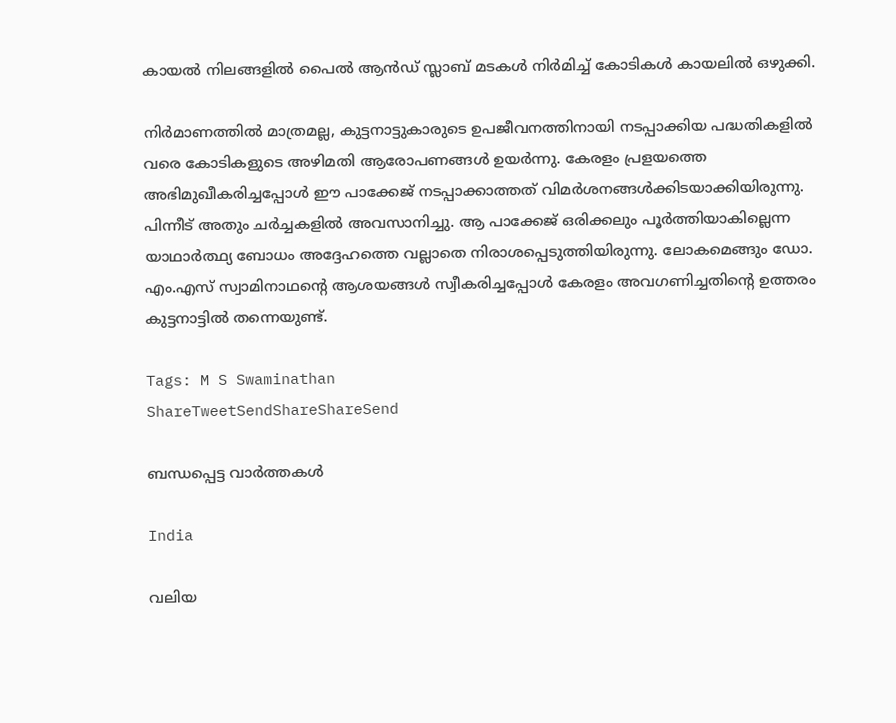കായല്‍ നിലങ്ങളില്‍ പൈല്‍ ആന്‍ഡ് സ്ലാബ് മടകള്‍ നിര്‍മിച്ച് കോടികള്‍ കായലില്‍ ഒഴുക്കി.

നിര്‍മാണത്തില്‍ മാത്രമല്ല, കുട്ടനാട്ടുകാരുടെ ഉപജീവനത്തിനായി നടപ്പാക്കിയ പദ്ധതികളില്‍ വരെ കോടികളുടെ അഴിമതി ആരോപണങ്ങള്‍ ഉയര്‍ന്നു. കേരളം പ്രളയത്തെ അഭിമുഖീകരിച്ചപ്പോള്‍ ഈ പാക്കേജ് നടപ്പാക്കാത്തത് വിമര്‍ശനങ്ങള്‍ക്കിടയാക്കിയിരുന്നു. പിന്നീട് അതും ചര്‍ച്ചകളില്‍ അവസാനിച്ചു. ആ പാക്കേജ് ഒരിക്കലും പൂര്‍ത്തിയാകില്ലെന്ന യാഥാര്‍ത്ഥ്യ ബോധം അദ്ദേഹത്തെ വല്ലാതെ നിരാശപ്പെടുത്തിയിരുന്നു. ലോകമെങ്ങും ഡോ. എം.എസ് സ്വാമിനാഥന്റെ ആശയങ്ങള്‍ സ്വീകരിച്ചപ്പോള്‍ കേരളം അവഗണിച്ചതിന്റെ ഉത്തരം കുട്ടനാട്ടില്‍ തന്നെയുണ്ട്.

Tags: M S Swaminathan
ShareTweetSendShareShareSend

ബന്ധപ്പെട്ട വാര്‍ത്തകള്‍

India

വലിയ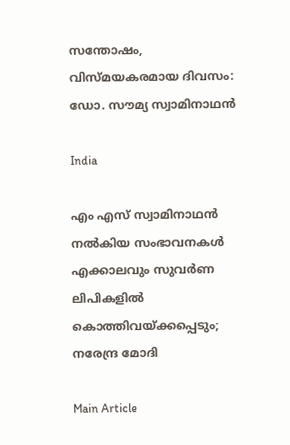സന്തോഷം, വിസ്മയകരമായ ദിവസം: ഡോ. സൗമ്യ സ്വാമിനാഥന്‍

India

എം എസ് സ്വാമിനാഥന്‍ നല്‍കിയ സംഭാവനകള്‍ എക്കാലവും സുവര്‍ണ ലിപികളില്‍ കൊത്തിവയ്‌ക്കപ്പെടും; നരേന്ദ്ര മോദി

Main Article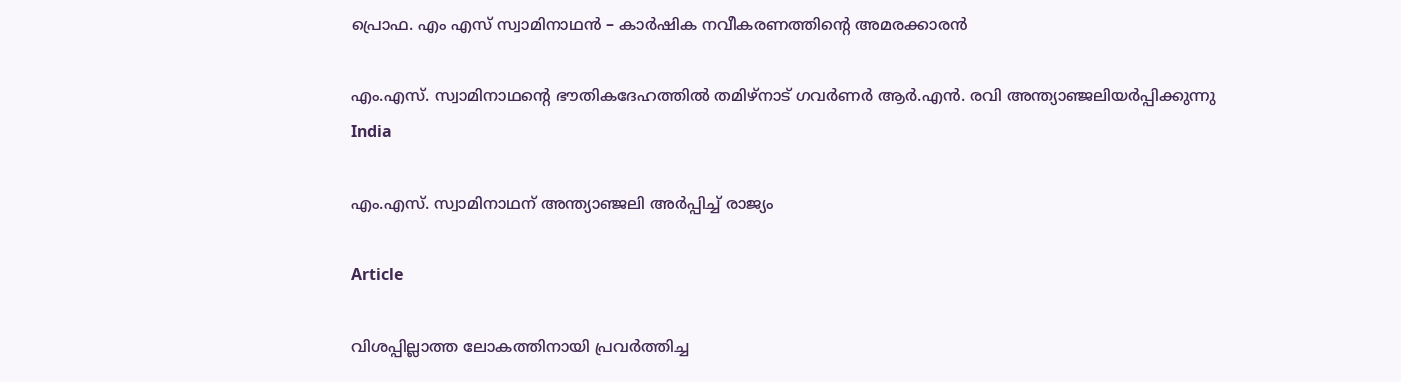പ്രൊഫ. എം എസ് സ്വാമിനാഥന്‍ – കാര്‍ഷിക നവീകരണത്തിന്റെ അമരക്കാരന്‍

എം.എസ്. സ്വാമിനാഥന്റെ ഭൗതികദേഹത്തില്‍ തമിഴ്നാട് ഗവര്‍ണര്‍ ആര്‍.എന്‍. രവി അന്ത്യാഞ്ജലിയര്‍പ്പിക്കുന്നു
India

എം.എസ്. സ്വാമിനാഥന് അന്ത്യാഞ്ജലി അര്‍പ്പിച്ച് രാജ്യം

Article

വിശപ്പില്ലാത്ത ലോകത്തിനായി പ്രവര്‍ത്തിച്ച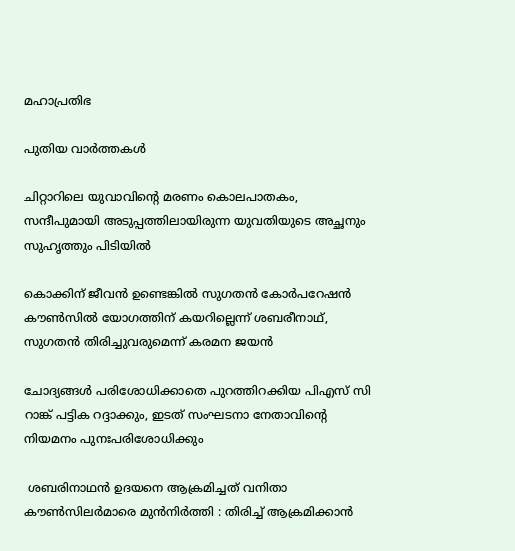മഹാപ്രതിഭ

പുതിയ വാര്‍ത്തകള്‍

ചിറ്റാറിലെ യുവാവിന്റെ മരണം കൊലപാതകം, സന്ദീപുമായി അടുപ്പത്തിലായിരുന്ന യുവതിയുടെ അച്ഛനും സുഹൃത്തും പിടിയില്‍

കൊക്കിന് ജീവൻ ഉണ്ടെങ്കിൽ സുഗതന്‍ കോര്‍പറേഷന്‍ കൗൺസിൽ യോഗത്തിന് കയറില്ലെന്ന് ശബരീനാഥ്, സുഗതന്‍ തിരിച്ചുവരുമെന്ന് കരമന ജയന്‍

ചോദ്യങ്ങള്‍ പരിശോധിക്കാതെ പുറത്തിറക്കിയ പിഎസ് സി റാങ്ക് പട്ടിക റദ്ദാക്കും, ഇടത് സംഘടനാ നേതാവിന്റെ നിയമനം പുനഃപരിശോധിക്കും

 ശബരിനാഥൻ ഉദയനെ ആക്രമിച്ചത് വനിതാ കൗൺസിലർമാരെ മുൻനിർത്തി : തിരിച്ച് ആക്രമിക്കാൻ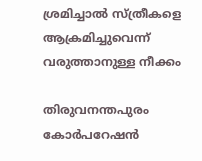ശ്രമിച്ചാൽ സ്ത്രീകളെ ആക്രമിച്ചുവെന്ന് വരുത്താനുള്ള നീക്കം

തിരുവനന്തപുരം കോര്‍പറേഷന്‍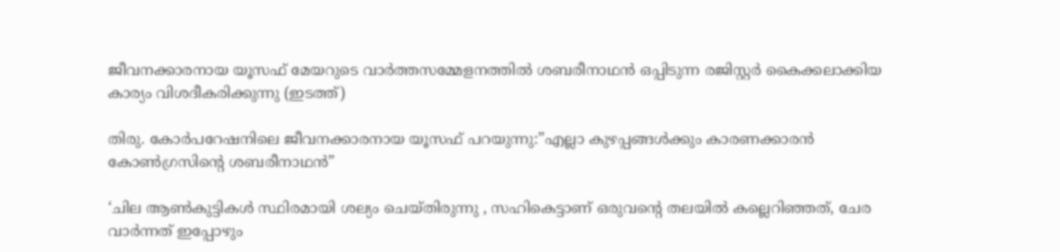ജീവനക്കാരനായ യൂസഫ് മേയറുടെ വാര്‍ത്തസമ്മേളനത്തില്‍ ശബരീനാഥന്‍ ഒപ്പിടുന്ന രജിസ്റ്റര്‍ കൈക്കലാക്കിയ കാര്യം വിശദീകരിക്കുന്നു (ഇടത്ത്)

തിരു. കോര്‍പറേഷനിലെ ജീവനക്കാരനായ യൂസഫ് പറയുന്നു:”എല്ലാ കുഴപ്പങ്ങള്‍ക്കും കാരണക്കാരന്‍ കോണ്‍ഗ്രസിന്റെ ശബരീനാഥന്‍”

‘ചില ആണ്‍കുട്ടികള്‍ സ്ഥിരമായി ശല്യം ചെയ്തിരുന്നു , സഹികെട്ടാണ് ഒരുവന്റെ തലയിൽ കല്ലെറിഞ്ഞത്, ചേര വാർന്നത് ഇപ്പോഴും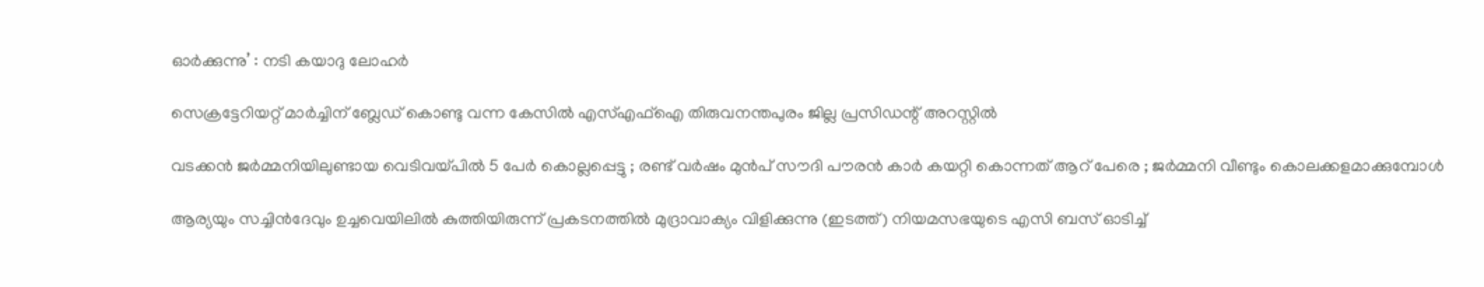ഓർക്കുന്നു’ : നടി കയാദു ലോഹര്‍

സെക്രട്ടേറിയറ്റ് മാര്‍ച്ചിന് ബ്ലേഡ് കൊണ്ടു വന്ന കേസില്‍ എസ്എഫ്‌ഐ തിരുവനന്തപുരം ജില്ല പ്രസിഡന്റ് അറസ്റ്റില്‍

വടക്കൻ ജർമ്മനിയിലുണ്ടായ വെടിവയ്‌പിൽ 5 പേർ കൊല്ലപ്പെട്ടു ; രണ്ട് വർഷം മുൻപ് സൗദി പൗരൻ കാർ കയറ്റി കൊന്നത് ആറ് പേരെ ; ജർമ്മനി വീണ്ടും കൊലക്കളമാക്കുമ്പോൾ

ആര്യയും സച്ചിന്‍ദേവും ഉച്ചവെയിലില്‍ കുത്തിയിരുന്ന് പ്രകടനത്തില്‍ മുദ്രാവാക്യം വിളിക്കുന്നു (ഇടത്ത്) നിയമസഭയുടെ എസി ബസ് ഓടിച്ച്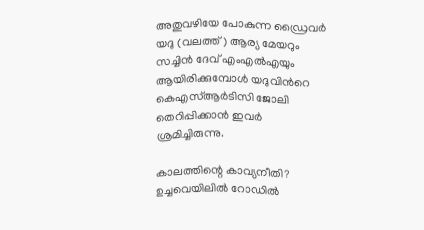അതുവഴിയേ പോകുന്ന ഡ്രൈവര്‍ യദു (വലത്ത്) ആര്യ മേയറും സച്ചിന്‍ ദേവ് എംഎല്‍എയും ആയിരിക്കുമ്പോള്‍ യദുവിന്‍റെ കെഎസ്ആര്‍ടിസി ജോലി തെറിപ്പിക്കാന്‍ ഇവര്‍ ശ്രമിച്ചിരുന്നു.

കാലത്തിന്റെ കാവ്യനീതി? ഉച്ചവെയിലില്‍ റോഡില്‍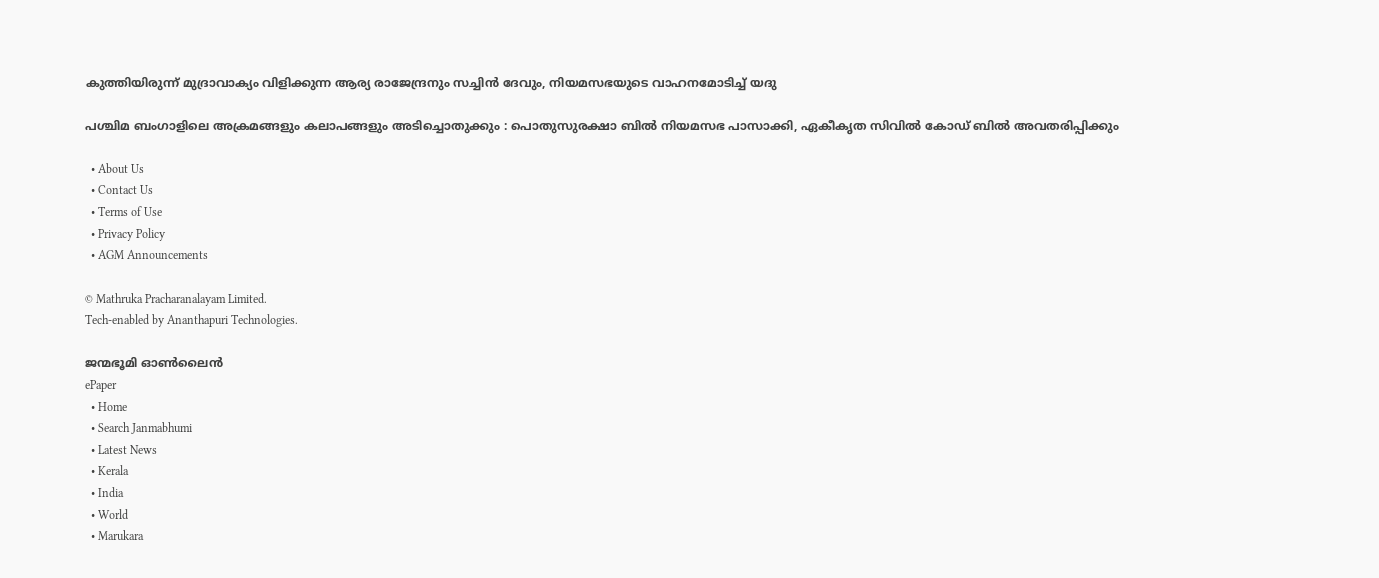കുത്തിയിരുന്ന് മുദ്രാവാക്യം വിളിക്കുന്ന ആര്യ രാജേന്ദ്രനും സച്ചിന്‍ ദേവും, നിയമസഭയുടെ വാഹനമോടിച്ച് യദു

പശ്ചിമ ബംഗാളിലെ അക്രമങ്ങളും കലാപങ്ങളും അടിച്ചൊതുക്കും : പൊതുസുരക്ഷാ ബിൽ നിയമസഭ പാസാക്കി, ഏകീകൃത സിവിൽ കോഡ് ബിൽ അവതരിപ്പിക്കും

  • About Us
  • Contact Us
  • Terms of Use
  • Privacy Policy
  • AGM Announcements

© Mathruka Pracharanalayam Limited.
Tech-enabled by Ananthapuri Technologies.

ജന്മഭൂമി ഓണ്‍ലൈന്‍
ePaper
  • Home
  • Search Janmabhumi
  • Latest News
  • Kerala
  • India
  • World
  • Marukara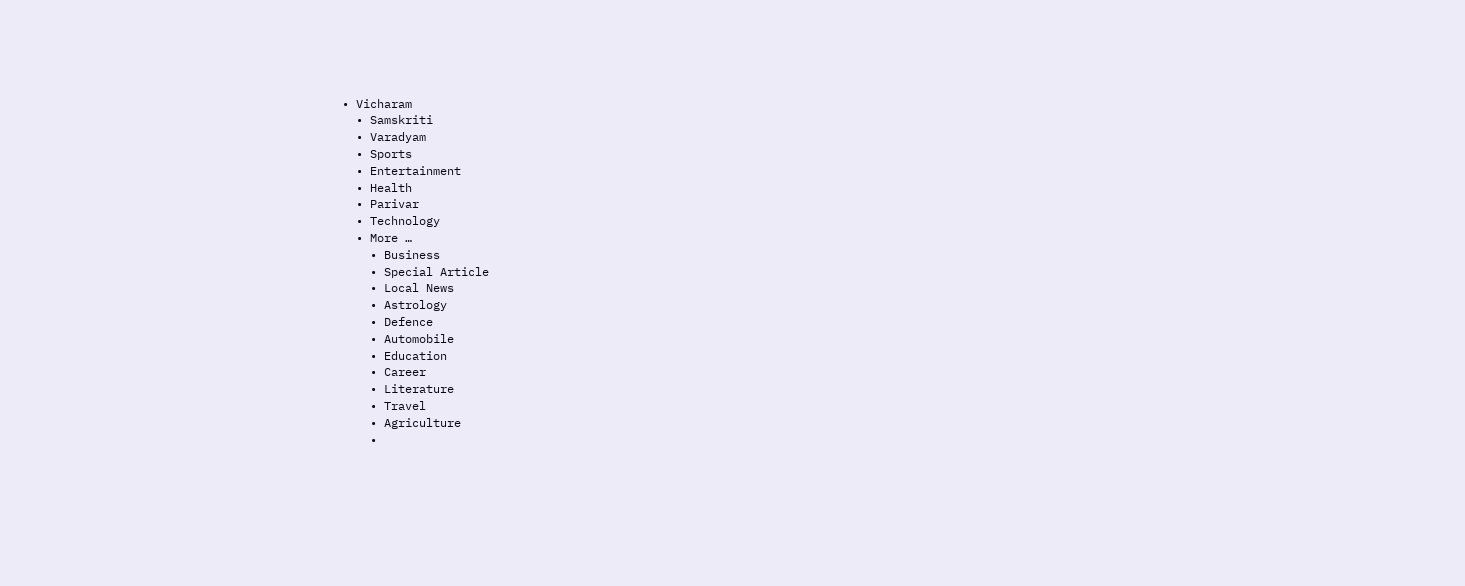• Vicharam
  • Samskriti
  • Varadyam
  • Sports
  • Entertainment
  • Health
  • Parivar
  • Technology
  • More …
    • Business
    • Special Article
    • Local News
    • Astrology
    • Defence
    • Automobile
    • Education
    • Career
    • Literature
    • Travel
    • Agriculture
    •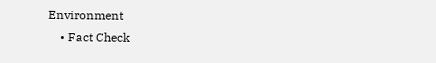Environment
    • Fact Check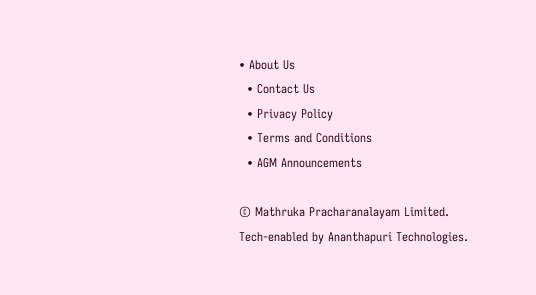• About Us
  • Contact Us
  • Privacy Policy
  • Terms and Conditions
  • AGM Announcements

© Mathruka Pracharanalayam Limited.
Tech-enabled by Ananthapuri Technologies.